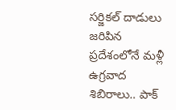సర్జికల్ దాడులు జరిపిన ప్రదేశంలోనే మళ్లీ ఉగ్రవాద శిబిరాలు.. పాక్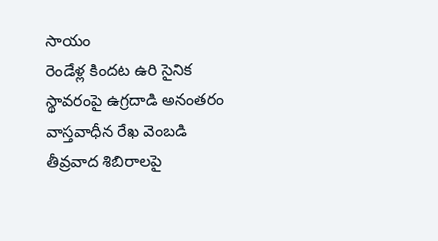సాయం
రెండేళ్ల కిందట ఉరి సైనిక స్థావరంపై ఉగ్రదాడి అనంతరం వాస్తవాధీన రేఖ వెంబడి తీవ్రవాద శిబిరాలపై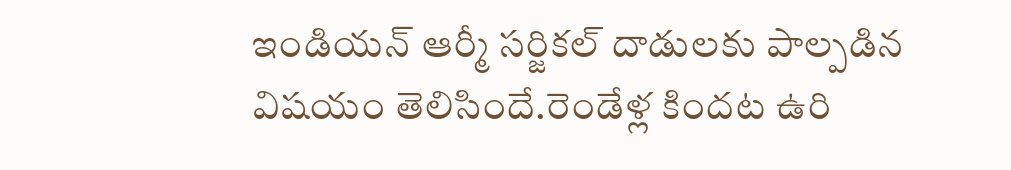ఇండియన్ ఆర్మీ సర్జికల్ దాడులకు పాల్పడిన విషయం తెలిసిందే.రెండేళ్ల కిందట ఉరి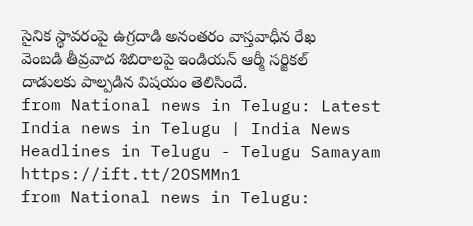సైనిక స్థావరంపై ఉగ్రదాడి అనంతరం వాస్తవాధీన రేఖ వెంబడి తీవ్రవాద శిబిరాలపై ఇండియన్ ఆర్మీ సర్జికల్ దాడులకు పాల్పడిన విషయం తెలిసిందే.
from National news in Telugu: Latest India news in Telugu | India News Headlines in Telugu - Telugu Samayam https://ift.tt/2OSMMn1
from National news in Telugu: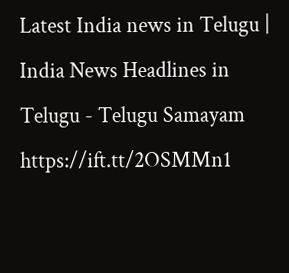Latest India news in Telugu | India News Headlines in Telugu - Telugu Samayam https://ift.tt/2OSMMn1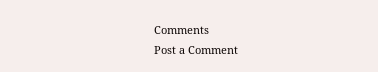Comments
Post a Comment